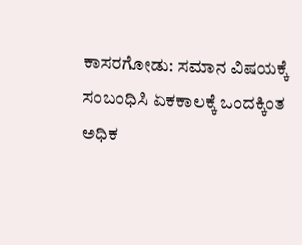ಕಾಸರಗೋಡು: ಸಮಾನ ವಿಷಯಕ್ಕೆ ಸಂಬಂಧಿಸಿ ಏಕಕಾಲಕ್ಕೆ ಒಂದಕ್ಕಿಂತ ಅಧಿಕ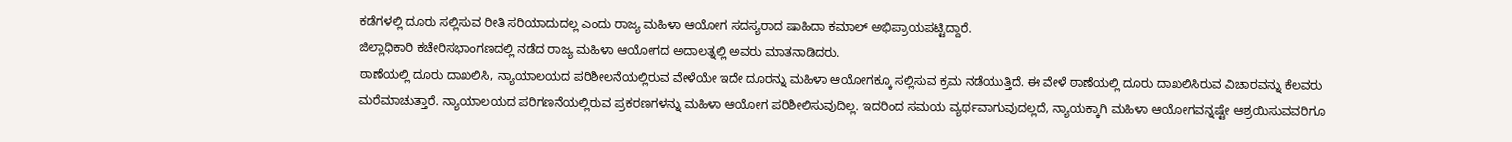ಕಡೆಗಳಲ್ಲಿ ದೂರು ಸಲ್ಲಿಸುವ ರೀತಿ ಸರಿಯಾದುದಲ್ಲ ಎಂದು ರಾಜ್ಯ ಮಹಿಳಾ ಆಯೋಗ ಸದಸ್ಯರಾದ ಷಾಹಿದಾ ಕಮಾಲ್ ಅಭಿಪ್ರಾಯಪಟ್ಟಿದ್ದಾರೆ.
ಜಿಲ್ಲಾಧಿಕಾರಿ ಕಚೇರಿಸಭಾಂಗಣದಲ್ಲಿ ನಡೆದ ರಾಜ್ಯ ಮಹಿಳಾ ಆಯೋಗದ ಅದಾಲತ್ನಲ್ಲಿ ಅವರು ಮಾತನಾಡಿದರು.
ಠಾಣೆಯಲ್ಲಿ ದೂರು ದಾಖಲಿಸಿ, ನ್ಯಾಯಾಲಯದ ಪರಿಶೀಲನೆಯಲ್ಲಿರುವ ವೇಳೆಯೇ ಇದೇ ದೂರನ್ನು ಮಹಿಳಾ ಆಯೋಗಕ್ಕೂ ಸಲ್ಲಿಸುವ ಕ್ರಮ ನಡೆಯುತ್ತಿದೆ. ಈ ವೇಳೆ ಠಾಣೆಯಲ್ಲಿ ದೂರು ದಾಖಲಿಸಿರುವ ವಿಚಾರವನ್ನು ಕೆಲವರು ಮರೆಮಾಚುತ್ತಾರೆ. ನ್ಯಾಯಾಲಯದ ಪರಿಗಣನೆಯಲ್ಲಿರುವ ಪ್ರಕರಣಗಳನ್ನು ಮಹಿಳಾ ಆಯೋಗ ಪರಿಶೀಲಿಸುವುದಿಲ್ಲ. ಇದರಿಂದ ಸಮಯ ವ್ಯರ್ಥವಾಗುವುದಲ್ಲದೆ, ನ್ಯಾಯಕ್ಕಾಗಿ ಮಹಿಳಾ ಆಯೋಗವನ್ನಷ್ಟೇ ಆಶ್ರಯಿಸುವವರಿಗೂ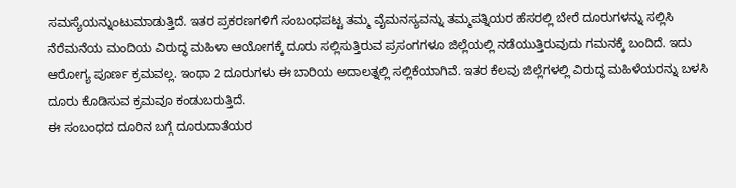ಸಮಸ್ಯೆಯನ್ನುಂಟುಮಾಡುತ್ತಿದೆ. ಇತರ ಪ್ರಕರಣಗಳಿಗೆ ಸಂಬಂಧಪಟ್ಟ ತಮ್ಮ ವೈಮನಸ್ಯವನ್ನು ತಮ್ಮಪತ್ನಿಯರ ಹೆಸರಲ್ಲಿ ಬೇರೆ ದೂರುಗಳನ್ನು ಸಲ್ಲಿಸಿ ನೆರೆಮನೆಯ ಮಂದಿಯ ವಿರುದ್ಧ ಮಹಿಳಾ ಆಯೋಗಕ್ಕೆ ದೂರು ಸಲ್ಲಿಸುತ್ತಿರುವ ಪ್ರಸಂಗಗಳೂ ಜಿಲ್ಲೆಯಲ್ಲಿ ನಡೆಯುತ್ತಿರುವುದು ಗಮನಕ್ಕೆ ಬಂದಿದೆ. ಇದು ಆರೋಗ್ಯ ಪೂರ್ಣ ಕ್ರಮವಲ್ಲ. ಇಂಥಾ 2 ದೂರುಗಳು ಈ ಬಾರಿಯ ಅದಾಲತ್ನಲ್ಲಿ ಸಲ್ಲಿಕೆಯಾಗಿವೆ. ಇತರ ಕೆಲವು ಜಿಲ್ಲೆಗಳಲ್ಲಿ ವಿರುದ್ಧ ಮಹಿಳೆಯರನ್ನು ಬಳಸಿ ದೂರು ಕೊಡಿಸುವ ಕ್ರಮವೂ ಕಂಡುಬರುತ್ತಿದೆ.
ಈ ಸಂಬಂಧದ ದೂರಿನ ಬಗ್ಗೆ ದೂರುದಾತೆಯರ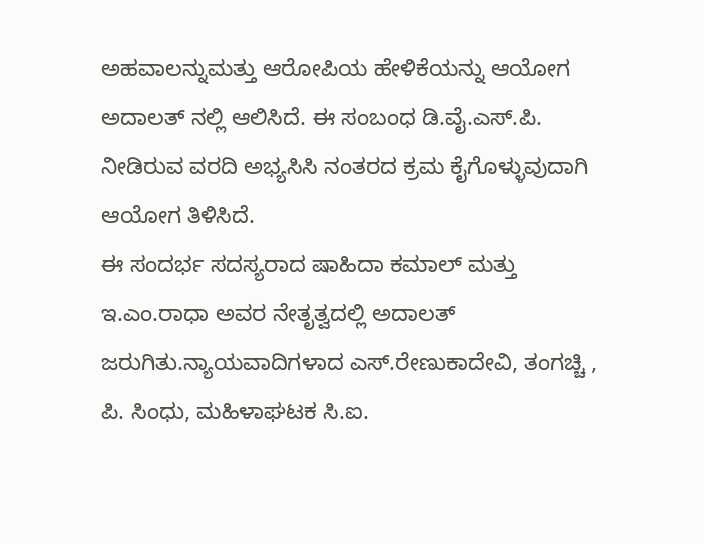ಅಹವಾಲನ್ನುಮತ್ತು ಆರೋಪಿಯ ಹೇಳಿಕೆಯನ್ನು ಆಯೋಗ ಅದಾಲತ್ ನಲ್ಲಿ ಆಲಿಸಿದೆ. ಈ ಸಂಬಂಧ ಡಿ.ವೈ.ಎಸ್.ಪಿ. ನೀಡಿರುವ ವರದಿ ಅಭ್ಯಸಿಸಿ ನಂತರದ ಕ್ರಮ ಕೈಗೊಳ್ಳುವುದಾಗಿ ಆಯೋಗ ತಿಳಿಸಿದೆ.
ಈ ಸಂದರ್ಭ ಸದಸ್ಯರಾದ ಷಾಹಿದಾ ಕಮಾಲ್ ಮತ್ತು ಇ.ಎಂ.ರಾಧಾ ಅವರ ನೇತೃತ್ವದಲ್ಲಿ ಅದಾಲತ್ ಜರುಗಿತು.ನ್ಯಾಯವಾದಿಗಳಾದ ಎಸ್.ರೇಣುಕಾದೇವಿ, ತಂಗಚ್ಚಿ , ಪಿ. ಸಿಂಧು, ಮಹಿಳಾಘಟಕ ಸಿ.ಐ.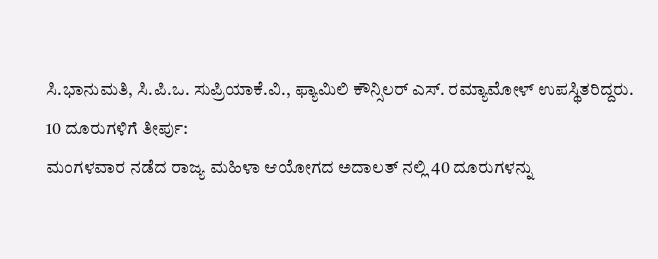ಸಿ.ಭಾನುಮತಿ, ಸಿ.ಪಿ.ಒ. ಸುಪ್ರಿಯಾಕೆ.ವಿ., ಫ್ಯಾಮಿಲಿ ಕೌನ್ಸಿಲರ್ ಎಸ್. ರಮ್ಯಾಮೋಳ್ ಉಪಸ್ಥಿತರಿದ್ದರು.
10 ದೂರುಗಳಿಗೆ ತೀರ್ಪು:
ಮಂಗಳವಾರ ನಡೆದ ರಾಜ್ಯ ಮಹಿಳಾ ಆಯೋಗದ ಅದಾಲತ್ ನಲ್ಲಿ 40 ದೂರುಗಳನ್ನು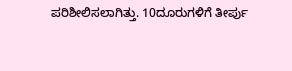ಪರಿಶೀಲಿಸಲಾಗಿತ್ತು. 10ದೂರುಗಳಿಗೆ ತೀರ್ಪು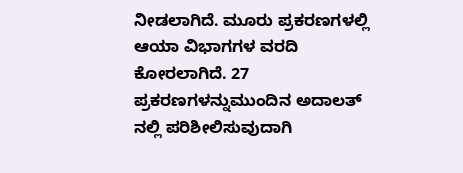ನೀಡಲಾಗಿದೆ. ಮೂರು ಪ್ರಕರಣಗಳಲ್ಲಿ ಆಯಾ ವಿಭಾಗಗಳ ವರದಿ ಕೋರಲಾಗಿದೆ. 27 ಪ್ರಕರಣಗಳನ್ನುಮುಂದಿನ ಅದಾಲತ್ ನಲ್ಲಿ ಪರಿಶೀಲಿಸುವುದಾಗಿ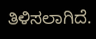ತಿಳಿಸಲಾಗಿದೆ.